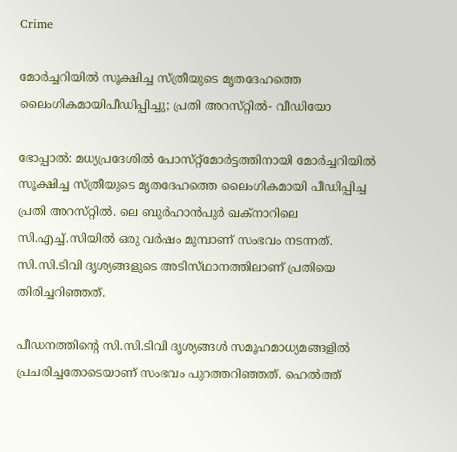Crime

മോര്‍ച്ചറിയില്‍ സൂക്ഷിച്ച സ്‌ത്രീയുടെ മൃതദേഹത്തെ ലൈംഗികമായിപീഡിപ്പിച്ചു; പ്രതി അറസ്‌റ്റില്‍- വീഡിയോ

ഭോപ്പാല്‍: മധ്യപ്രദേശില്‍ പോസ്‌റ്റ്‌മോര്‍ട്ടത്തിനായി മോര്‍ച്ചറിയില്‍ സൂക്ഷിച്ച സ്‌ത്രീയുടെ മൃതദേഹത്തെ ലൈംഗികമായി പീഡിപ്പിച്ച പ്രതി അറസ്‌റ്റില്‍. ലെ ബുര്‍ഹാന്‍പുര്‍ ഖക്‌നാറിലെ സി.എച്ച്‌.സിയില്‍ ഒരു വര്‍ഷം മുമ്പാണ്‌ സംഭവം നടന്നത്‌. സി.സി.ടിവി ദൃശ്യങ്ങളുടെ അടിസ്‌ഥാനത്തിലാണ്‌ പ്രതിയെ തിരിച്ചറിഞ്ഞത്‌.

പീഡനത്തിന്റെ സി.സി.ടിവി ദൃശ്യങ്ങള്‍ സമൂഹമാധ്യമങ്ങളില്‍ പ്രചരിച്ചതോടെയാണ്‌ സംഭവം പുറത്തറിഞ്ഞത്‌. ഹെല്‍ത്ത്‌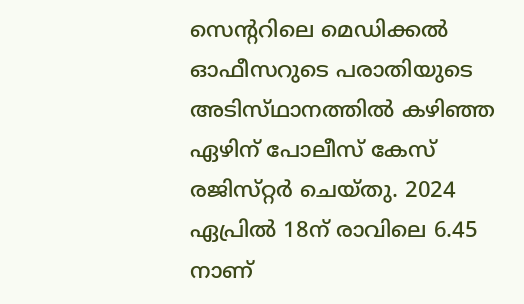സെന്ററിലെ മെഡിക്കല്‍ ഓഫീസറുടെ പരാതിയുടെ അടിസ്‌ഥാനത്തില്‍ കഴിഞ്ഞ ഏഴിന്‌ പോലീസ്‌ കേസ്‌ രജിസ്‌റ്റര്‍ ചെയ്‌തു. 2024 ഏപ്രില്‍ 18ന്‌ രാവിലെ 6.45 നാണ്‌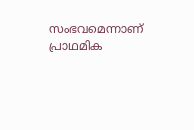സംഭവമെന്നാണ്‌ പ്രാഥമിക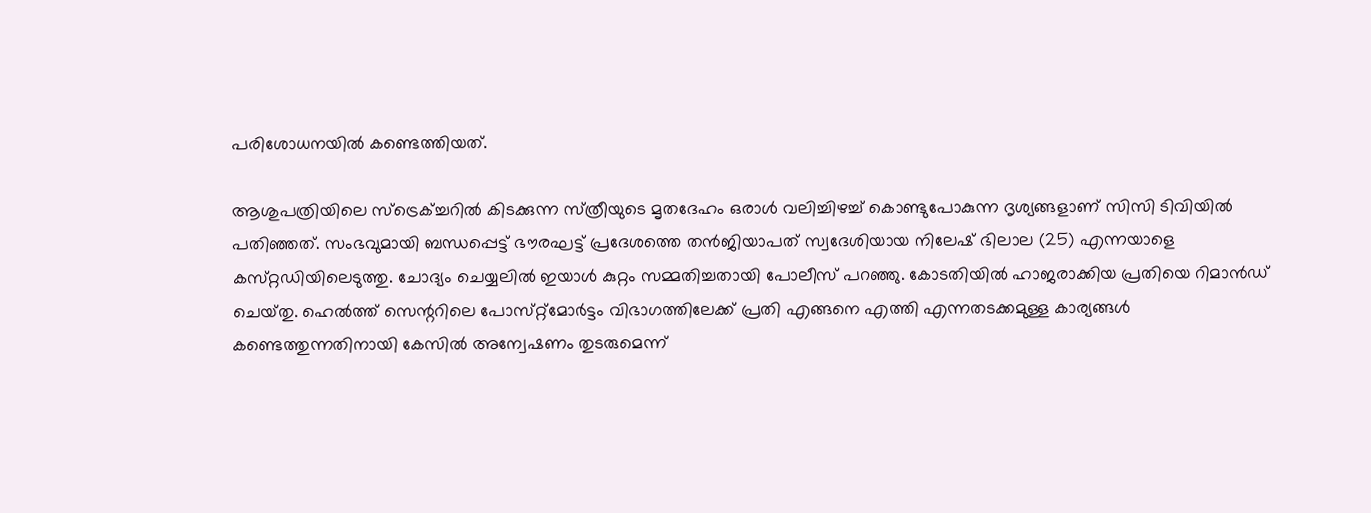പരിശോധനയില്‍ കണ്ടെത്തിയത്‌.

ആശുപത്രിയിലെ സ്‌ട്രെക്‌ച്ചറില്‍ കിടക്കുന്ന സ്‌ത്രീയുടെ മൃതദേഹം ഒരാള്‍ വലിച്ചിഴച്ച്‌ കൊണ്ടുപോകുന്ന ദൃശ്യങ്ങളാണ്‌ സിസി ടിവിയില്‍ പതിഞ്ഞത്‌. സംഭവുമായി ബന്ധപ്പെട്ട്‌ ഭൗരഘട്ട്‌ പ്രദേശത്തെ തന്‍ജിയാപത്‌ സ്വദേശിയായ നിലേഷ്‌ ഭിലാല (25) എന്നയാളെ കസ്‌റ്റഡിയിലെടുത്തു. ചോദ്യം ചെയ്യലില്‍ ഇയാള്‍ കുറ്റം സമ്മതിച്ചതായി പോലീസ്‌ പറഞ്ഞു. കോടതിയില്‍ ഹാജരാക്കിയ പ്രതിയെ റിമാന്‍ഡ്‌ ചെയ്‌തു. ഹെല്‍ത്ത്‌ സെന്ററിലെ പോസ്‌റ്റ്‌മോര്‍ട്ടം വിഭാഗത്തിലേക്ക്‌ പ്രതി എങ്ങനെ എത്തി എന്നതടക്കമുള്ള കാര്യങ്ങള്‍ കണ്ടെത്തുന്നതിനായി കേസില്‍ അന്വേഷണം തുടരുമെന്ന്‌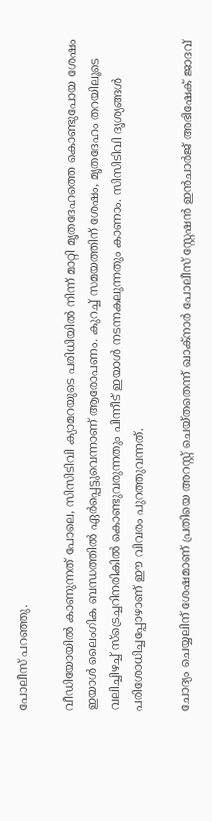പോലീസ്‌ പറഞ്ഞു.

വീഡിയോയിൽ കാണുന്നത് പോലെ, സിസിടിവി ക്യാമറയുടെ പരിധിയിൽ നിന്ന് മാറ്റി മൃതദേഹത്തെ കൊണ്ടുപോയ ശേഷം ഇയാൾ ലൈംഗിക ബന്ധത്തിൽ ഏർപ്പെട്ടുവെന്നാണ് ആരോപണം. കുറച്ച് സമയത്തിന് ശേഷം, മൃതദേഹം തറയിലൂടെ വലിച്ചിഴച്ച് സ്ട്രെച്ചറിനരികിൽ കൊണ്ടുവരുന്നതും പിന്നീട് ഇയാൾ നടന്നകലുന്നതും കാണാം. സിസിടിവി ദൃശ്യങ്ങൾ പരിശോധിച്ചപ്പോഴാണ് ഈ വിവരം പുറത്തുവന്നത്.

ചോദ്യം ചെയ്യലിന് ശേഷമാണ് പ്രതിയെ അറസ്റ്റ് ചെയ്തതെന്ന് ഖാക്നാർ പോലീസ് സ്റ്റേഷൻ ഇൻചാർജ് അഭിഷേക് ജാദവ്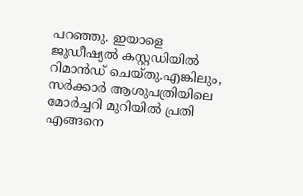പറഞ്ഞു. ഇയാളെ ജുഡീഷ്യൽ കസ്റ്റഡിയിൽ റിമാൻഡ് ചെയ്തു.എങ്കിലും, സർക്കാർ ആശുപത്രിയിലെ മോർച്ചറി മുറിയിൽ പ്രതി എങ്ങനെ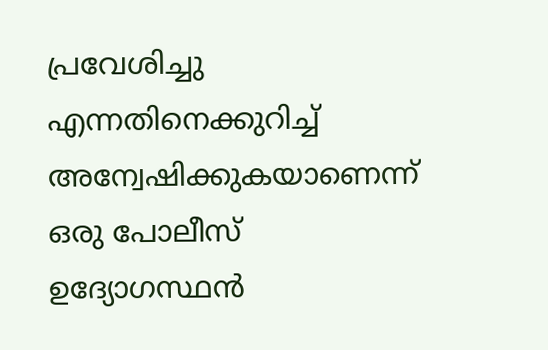പ്രവേശിച്ചു എന്നതിനെക്കുറിച്ച് അന്വേഷിക്കുകയാണെന്ന് ഒരു പോലീസ് ഉദ്യോഗസ്ഥൻ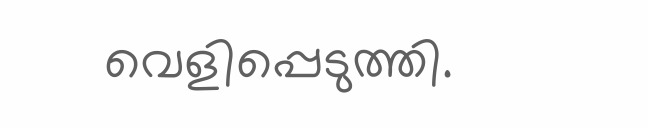വെളിപ്പെടുത്തി.